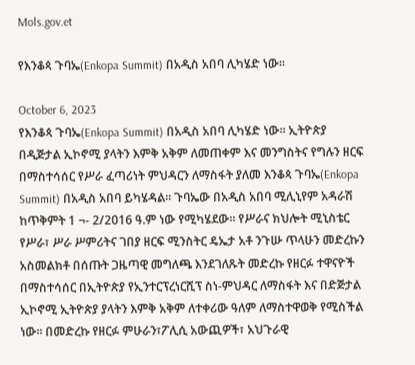Mols.gov.et

የእንቆጳ ጉባኤ(Enkopa Summit) በአዲስ አበባ ሊካሄድ ነው፡፡

October 6, 2023
የእንቆጳ ጉባኤ(Enkopa Summit) በአዲስ አበባ ሊካሄድ ነው፡፡ ኢትዮጵያ በዲጅታል ኢኮኖሚ ያላትን እምቅ አቅም ለመጠቀም እና መንግስትና የግሉን ዘርፍ በማስተሳሰር የሥራ ፈጣሪነት ምህዳርን ለማስፋት ያለመ እንቆጳ ጉባኤ(Enkopa Summit) በአዲስ አበባ ይካሄዳል፡፡ ጉባኤው በአዲስ አበባ ሚሊኒየም አዳራሽ ከጥቅምት 1 ¬- 2/2016 ዓ.ም ነው የሚካሄደው። የሥራና ክህሎት ሚኒስቴር የሥራ፣ ሥራ ሥምሪትና ገበያ ዘርፍ ሚንስትር ዴኤታ አቶ ንጉሡ ጥላሁን መድረኩን አስመልክቶ በሰጡት ጋዜጣዊ መግለጫ እንደገለጹት መድረኩ የዘርፉ ተዋናዮች በማስተሳሰር በኢትዮጵያ የኢንተርፕረነርሺፕ ስነ-ምህዳር ለማስፋት እና በድጅታል ኢኮኖሚ ኢትዮጵያ ያላትን እምቅ አቅም ለተቀሪው ዓለም ለማስተዋወቅ የሚስችል ነው፡፡ በመድረኩ የዘርፉ ምሁራን፣ፖሊሲ አውጪዎች፣ አህጉራዊ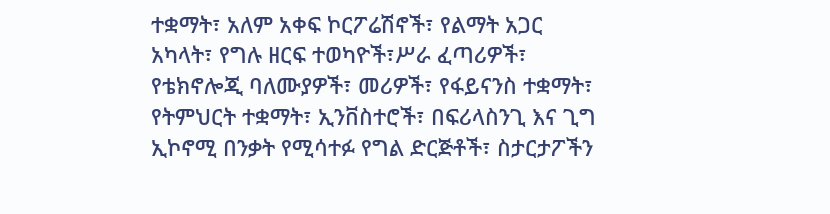ተቋማት፣ አለም አቀፍ ኮርፖሬሽኖች፣ የልማት አጋር አካላት፣ የግሉ ዘርፍ ተወካዮች፣ሥራ ፈጣሪዎች፣ የቴክኖሎጂ ባለሙያዎች፣ መሪዎች፣ የፋይናንስ ተቋማት፣ የትምህርት ተቋማት፣ ኢንቨስተሮች፣ በፍሪላስንጊ እና ጊግ ኢኮኖሚ በንቃት የሚሳተፉ የግል ድርጅቶች፣ ስታርታፖችን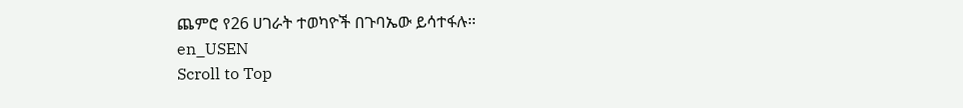ጨምሮ የ26 ሀገራት ተወካዮች በጉባኤው ይሳተፋሉ፡፡
en_USEN
Scroll to Top